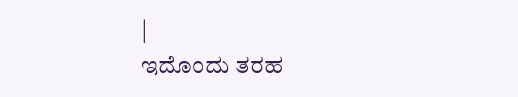|
ಇದೊಂದು ತರಹ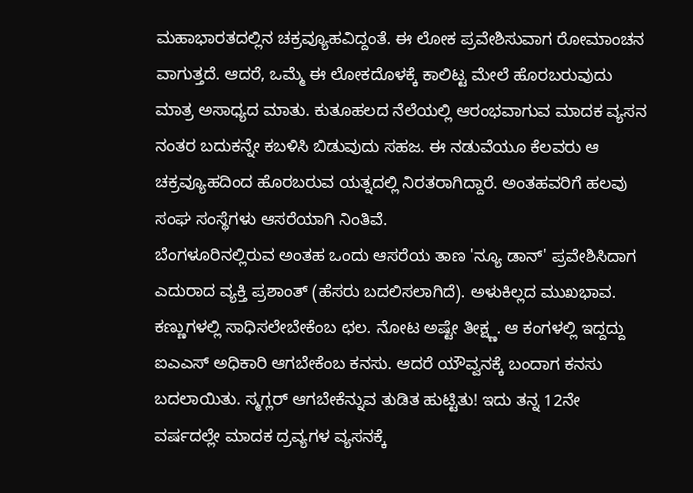ಮಹಾಭಾರತದಲ್ಲಿನ ಚಕ್ರವ್ಯೂಹವಿದ್ದಂತೆ. ಈ ಲೋಕ ಪ್ರವೇಶಿಸುವಾಗ ರೋಮಾಂಚನ ವಾಗುತ್ತದೆ. ಆದರೆ, ಒಮ್ಮೆ ಈ ಲೋಕದೊಳಕ್ಕೆ ಕಾಲಿಟ್ಟ ಮೇಲೆ ಹೊರಬರುವುದು ಮಾತ್ರ ಅಸಾಧ್ಯದ ಮಾತು. ಕುತೂಹಲದ ನೆಲೆಯಲ್ಲಿ ಆರಂಭವಾಗುವ ಮಾದಕ ವ್ಯಸನ ನಂತರ ಬದುಕನ್ನೇ ಕಬಳಿಸಿ ಬಿಡುವುದು ಸಹಜ. ಈ ನಡುವೆಯೂ ಕೆಲವರು ಆ ಚಕ್ರವ್ಯೂಹದಿಂದ ಹೊರಬರುವ ಯತ್ನದಲ್ಲಿ ನಿರತರಾಗಿದ್ದಾರೆ. ಅಂತಹವರಿಗೆ ಹಲವು ಸಂಘ ಸಂಸ್ಥೆಗಳು ಆಸರೆಯಾಗಿ ನಿಂತಿವೆ.
ಬೆಂಗಳೂರಿನಲ್ಲಿರುವ ಅಂತಹ ಒಂದು ಆಸರೆಯ ತಾಣ 'ನ್ಯೂ ಡಾನ್' ಪ್ರವೇಶಿಸಿದಾಗ ಎದುರಾದ ವ್ಯಕ್ತಿ ಪ್ರಶಾಂತ್ (ಹೆಸರು ಬದಲಿಸಲಾಗಿದೆ). ಅಳುಕಿಲ್ಲದ ಮುಖಭಾವ. ಕಣ್ಣುಗಳಲ್ಲಿ ಸಾಧಿಸಲೇಬೇಕೆಂಬ ಛಲ. ನೋಟ ಅಷ್ಟೇ ತೀಕ್ಷ್ಣ. ಆ ಕಂಗಳಲ್ಲಿ ಇದ್ದದ್ದು ಐಎಎಸ್ ಅಧಿಕಾರಿ ಆಗಬೇಕೆಂಬ ಕನಸು. ಆದರೆ ಯೌವ್ವನಕ್ಕೆ ಬಂದಾಗ ಕನಸು ಬದಲಾಯಿತು. ಸ್ಮಗ್ಲರ್ ಆಗಬೇಕೆನ್ನುವ ತುಡಿತ ಹುಟ್ಟಿತು! ಇದು ತನ್ನ 12ನೇ ವರ್ಷದಲ್ಲೇ ಮಾದಕ ದ್ರವ್ಯಗಳ ವ್ಯಸನಕ್ಕೆ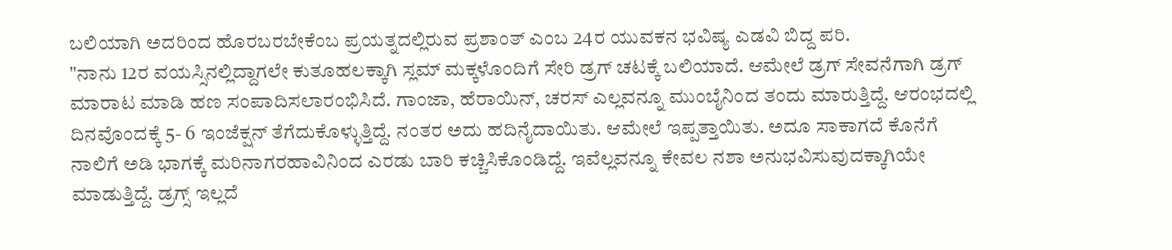ಬಲಿಯಾಗಿ ಅದರಿಂದ ಹೊರಬರಬೇಕೆಂಬ ಪ್ರಯತ್ನದಲ್ಲಿರುವ ಪ್ರಶಾಂತ್ ಎಂಬ 24ರ ಯುವಕನ ಭವಿಷ್ಯ ಎಡವಿ ಬಿದ್ದ ಪರಿ.
"ನಾನು 12ರ ವಯಸ್ಸಿನಲ್ಲಿದ್ದಾಗಲೇ ಕುತೂಹಲಕ್ಕಾಗಿ ಸ್ಲಮ್ ಮಕ್ಕಳೊಂದಿಗೆ ಸೇರಿ ಡ್ರಗ್ ಚಟಕ್ಕೆ ಬಲಿಯಾದೆ. ಆಮೇಲೆ ಡ್ರಗ್ ಸೇವನೆಗಾಗಿ ಡ್ರಗ್ ಮಾರಾಟ ಮಾಡಿ ಹಣ ಸಂಪಾದಿಸಲಾರಂಭಿಸಿದೆ. ಗಾಂಜಾ, ಹೆರಾಯಿನ್, ಚರಸ್ ಎಲ್ಲವನ್ನೂ ಮುಂಬೈನಿಂದ ತಂದು ಮಾರುತ್ತಿದ್ದೆ. ಆರಂಭದಲ್ಲಿ ದಿನವೊಂದಕ್ಕೆ 5- 6 ಇಂಜೆಕ್ಷನ್ ತೆಗೆದುಕೊಳ್ಳುತ್ತಿದ್ದೆ. ನಂತರ ಅದು ಹದಿನೈದಾಯಿತು. ಆಮೇಲೆ ಇಪ್ಪತ್ತಾಯಿತು. ಅದೂ ಸಾಕಾಗದೆ ಕೊನೆಗೆ ನಾಲಿಗೆ ಅಡಿ ಭಾಗಕ್ಕೆ ಮರಿನಾಗರಹಾವಿನಿಂದ ಎರಡು ಬಾರಿ ಕಚ್ಚಿಸಿಕೊಂಡಿದ್ದೆ. ಇವೆಲ್ಲವನ್ನೂ ಕೇವಲ ನಶಾ ಅನುಭವಿಸುವುದಕ್ಕಾಗಿಯೇ ಮಾಡುತ್ತಿದ್ದೆ. ಡ್ರಗ್ಸ್ ಇಲ್ಲದೆ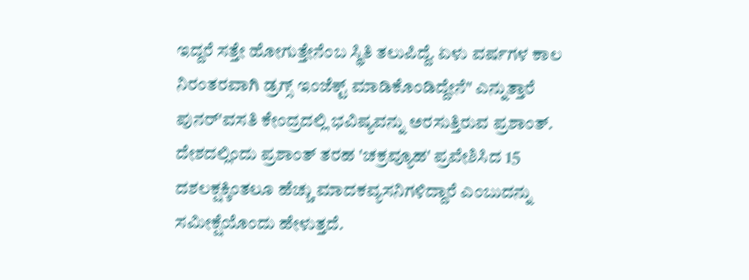ಇದ್ದರೆ ಸತ್ತೇ ಹೋಗುತ್ತೇನೆಂಬ ಸ್ಥಿತಿ ತಲುಪಿದ್ದೆ. ಏಳು ವರ್ಷಗಳ ಕಾಲ ನಿರಂತರವಾಗಿ ಡ್ರಗ್ಸ್ ಇಂಜೆಕ್ಟ್ ಮಾಡಿಕೊಂಡಿದ್ದೇನೆ" ಎನ್ನುತ್ತಾರೆ ಪುನರ್'ವಸತಿ ಕೇಂದ್ರದಲ್ಲಿ ಭವಿಷ್ಯವನ್ನು ಅರಸುತ್ತಿರುವ ಪ್ರಶಾಂತ್.
ದೇಶದಲ್ಲಿಂದು ಪ್ರಶಾಂತ್ ತರಹ 'ಚಕ್ರವ್ಯೂಹ' ಪ್ರವೇಶಿಸಿದ 15 ದಶಲಕ್ಷಕ್ಕಿಂತಲೂ ಹೆಚ್ಚು ಮಾದಕವ್ಯಸನಿಗಳಿದ್ದಾರೆ ಎಂಬುದನ್ನು ಸಮೀಕ್ಷೆಯೊಂದು ಹೇಳುತ್ತದೆ.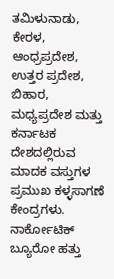ತಮಿಳುನಾಡು, ಕೇರಳ, ಆಂಧ್ರಪ್ರದೇಶ, ಉತ್ತರ ಪ್ರದೇಶ, ಬಿಹಾರ, ಮಧ್ಯಪ್ರದೇಶ ಮತ್ತು ಕರ್ನಾಟಕ ದೇಶದಲ್ಲಿರುವ ಮಾದಕ ವಸ್ತುಗಳ ಪ್ರಮುಖ ಕಳ್ಳಸಾಗಣೆ ಕೇಂದ್ರಗಳು. ನಾರ್ಕೋಟಿಕ್ ಬ್ಯೂರೋ ಹತ್ತು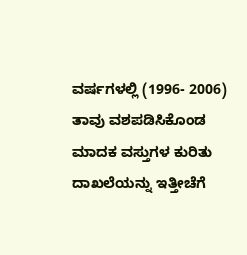ವರ್ಷಗಳಲ್ಲಿ (1996- 2006) ತಾವು ವಶಪಡಿಸಿಕೊಂಡ ಮಾದಕ ವಸ್ತುಗಳ ಕುರಿತು ದಾಖಲೆಯನ್ನು ಇತ್ತೀಚೆಗೆ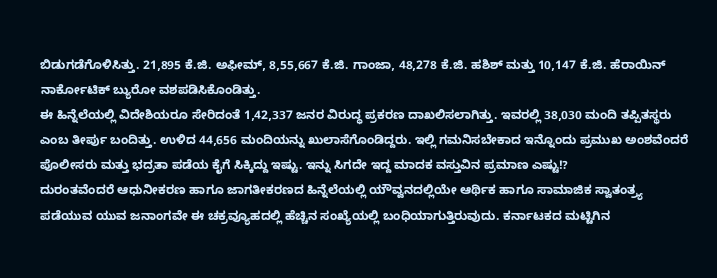ಬಿಡುಗಡೆಗೊಳಿಸಿತ್ತು. 21,895 ಕೆ.ಜಿ. ಅಫೀಮ್, 8,55,667 ಕೆ.ಜಿ. ಗಾಂಜಾ, 48,278 ಕೆ.ಜಿ. ಹಶಿಶ್ ಮತ್ತು 10,147 ಕೆ.ಜಿ. ಹೆರಾಯಿನ್ ನಾರ್ಕೋಟಿಕ್ ಬ್ಯುರೋ ವಶಪಡಿಸಿಕೊಂಡಿತ್ತು.
ಈ ಹಿನ್ನೆಲೆಯಲ್ಲಿ ವಿದೇಶಿಯರೂ ಸೇರಿದಂತೆ 1,42,337 ಜನರ ವಿರುದ್ಧ ಪ್ರಕರಣ ದಾಖಲಿಸಲಾಗಿತ್ತು. ಇವರಲ್ಲಿ 38,030 ಮಂದಿ ತಪ್ಪಿತಸ್ಥರು ಎಂಬ ತೀರ್ಪು ಬಂದಿತ್ತು. ಉಳಿದ 44,656 ಮಂದಿಯನ್ನು ಖುಲಾಸೆಗೊಂಡಿದ್ದರು. ಇಲ್ಲಿ ಗಮನಿಸಬೇಕಾದ ಇನ್ನೊಂದು ಪ್ರಮುಖ ಅಂಶವೆಂದರೆ ಪೊಲೀಸರು ಮತ್ತು ಭದ್ರತಾ ಪಡೆಯ ಕೈಗೆ ಸಿಕ್ಕಿದ್ದು ಇಷ್ಟು. ಇನ್ನು ಸಿಗದೇ ಇದ್ದ ಮಾದಕ ವಸ್ತುವಿನ ಪ್ರಮಾಣ ಎಷ್ಟು!?
ದುರಂತವೆಂದರೆ ಆಧುನೀಕರಣ ಹಾಗೂ ಜಾಗತೀಕರಣದ ಹಿನ್ನೆಲೆಯಲ್ಲಿ ಯೌವ್ವನದಲ್ಲಿಯೇ ಆರ್ಥಿಕ ಹಾಗೂ ಸಾಮಾಜಿಕ ಸ್ವಾತಂತ್ರ್ಯ ಪಡೆಯುವ ಯುವ ಜನಾಂಗವೇ ಈ ಚಕ್ರವ್ಯೂಹದಲ್ಲಿ ಹೆಚ್ಚಿನ ಸಂಖ್ಯೆಯಲ್ಲಿ ಬಂಧಿಯಾಗುತ್ತಿರುವುದು. ಕರ್ನಾಟಕದ ಮಟ್ಟಿಗಿನ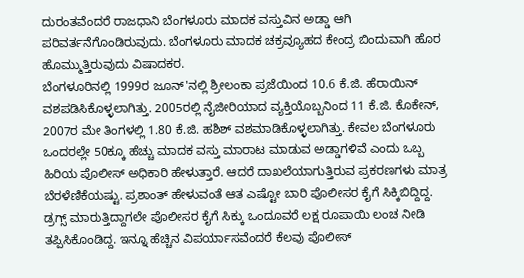ದುರಂತವೆಂದರೆ ರಾಜಧಾನಿ ಬೆಂಗಳೂರು ಮಾದಕ ವಸ್ತುವಿನ ಅಡ್ಡಾ ಆಗಿ ಪರಿವರ್ತನೆಗೊಂಡಿರುವುದು. ಬೆಂಗಳೂರು ಮಾದಕ ಚಕ್ರವ್ಯೂಹದ ಕೇಂದ್ರ ಬಿಂದುವಾಗಿ ಹೊರ ಹೊಮ್ಮುತ್ತಿರುವುದು ವಿಷಾದಕರ.
ಬೆಂಗಳೂರಿನಲ್ಲಿ 1999ರ ಜೂನ್'ನಲ್ಲಿ ಶ್ರೀಲಂಕಾ ಪ್ರಜೆಯಿಂದ 10.6 ಕೆ.ಜಿ. ಹೆರಾಯಿನ್ ವಶಪಡಿಸಿಕೊಳ್ಳಲಾಗಿತ್ತು. 2005ರಲ್ಲಿ ನೈಜೀರಿಯಾದ ವ್ಯಕ್ತಿಯೊಬ್ಬನಿಂದ 11 ಕೆ.ಜಿ. ಕೊಕೇನ್, 2007ರ ಮೇ ತಿಂಗಳಲ್ಲಿ 1.80 ಕೆ.ಜಿ. ಹಶಿಶ್ ವಶಮಾಡಿಕೊಳ್ಳಲಾಗಿತ್ತು. ಕೇವಲ ಬೆಂಗಳೂರು ಒಂದರಲ್ಲೇ 50ಕ್ಕೂ ಹೆಚ್ಚು ಮಾದಕ ವಸ್ತು ಮಾರಾಟ ಮಾಡುವ ಅಡ್ಡಾಗಳಿವೆ ಎಂದು ಒಬ್ಬ ಹಿರಿಯ ಪೊಲೀಸ್ ಅಧಿಕಾರಿ ಹೇಳುತ್ತಾರೆ. ಆದರೆ ದಾಖಲೆಯಾಗುತ್ತಿರುವ ಪ್ರಕರಣಗಳು ಮಾತ್ರ ಬೆರಳೆಣಿಕೆಯಷ್ಟು. ಪ್ರಶಾಂತ್ ಹೇಳುವಂತೆ ಆತ ಎಷ್ಟೋ ಬಾರಿ ಪೊಲೀಸರ ಕೈಗೆ ಸಿಕ್ಕಿಬಿದ್ದಿದ್ದ. ಡ್ರಗ್ಸ್ ಮಾರುತ್ತಿದ್ದಾಗಲೇ ಪೊಲೀಸರ ಕೈಗೆ ಸಿಕ್ಕು ಒಂದೂವರೆ ಲಕ್ಷ ರೂಪಾಯಿ ಲಂಚ ನೀಡಿ ತಪ್ಪಿಸಿಕೊಂಡಿದ್ದ. ಇನ್ನೂ ಹೆಚ್ಚಿನ ವಿಪರ್ಯಾಸವೆಂದರೆ ಕೆಲವು ಪೊಲೀಸ್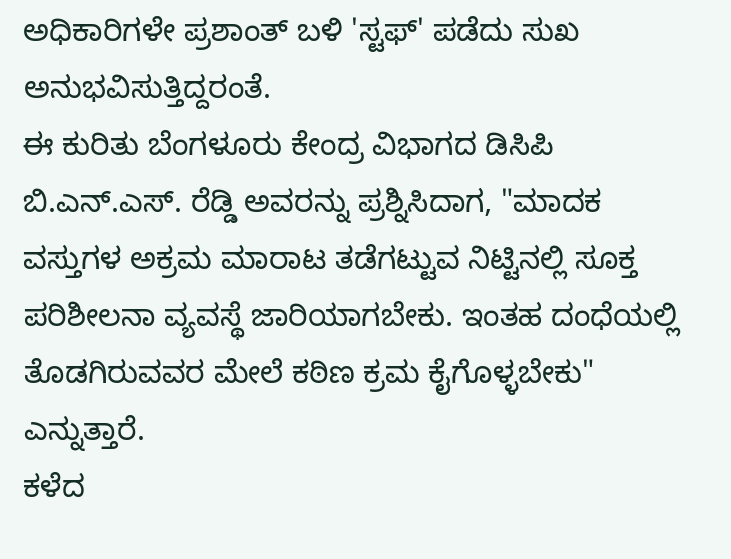ಅಧಿಕಾರಿಗಳೇ ಪ್ರಶಾಂತ್ ಬಳಿ 'ಸ್ಟಫ್' ಪಡೆದು ಸುಖ ಅನುಭವಿಸುತ್ತಿದ್ದರಂತೆ.
ಈ ಕುರಿತು ಬೆಂಗಳೂರು ಕೇಂದ್ರ ವಿಭಾಗದ ಡಿಸಿಪಿ ಬಿ.ಎನ್.ಎಸ್. ರೆಡ್ಡಿ ಅವರನ್ನು ಪ್ರಶ್ನಿಸಿದಾಗ, "ಮಾದಕ ವಸ್ತುಗಳ ಅಕ್ರಮ ಮಾರಾಟ ತಡೆಗಟ್ಟುವ ನಿಟ್ಟಿನಲ್ಲಿ ಸೂಕ್ತ ಪರಿಶೀಲನಾ ವ್ಯವಸ್ಥೆ ಜಾರಿಯಾಗಬೇಕು. ಇಂತಹ ದಂಧೆಯಲ್ಲಿ ತೊಡಗಿರುವವರ ಮೇಲೆ ಕಠಿಣ ಕ್ರಮ ಕೈಗೊಳ್ಳಬೇಕು" ಎನ್ನುತ್ತಾರೆ.
ಕಳೆದ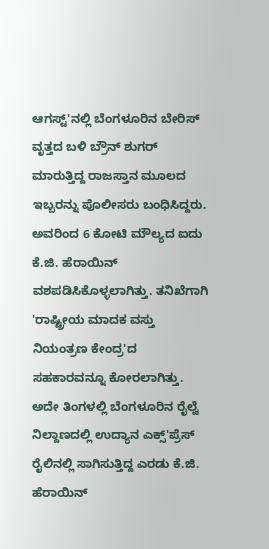ಆಗಸ್ಟ್'ನಲ್ಲಿ ಬೆಂಗಳೂರಿನ ಬೇರಿಸ್ ವೃತ್ತದ ಬಳಿ ಬ್ರೌನ್ ಶುಗರ್ ಮಾರುತ್ತಿದ್ದ ರಾಜಸ್ತಾನ ಮೂಲದ ಇಬ್ಬರನ್ನು ಪೊಲೀಸರು ಬಂಧಿಸಿದ್ದರು. ಅವರಿಂದ 6 ಕೋಟಿ ಮೌಲ್ಯದ ಐದು ಕೆ.ಜಿ. ಹೆರಾಯಿನ್ ವಶಪಡಿಸಿಕೊಳ್ಳಲಾಗಿತ್ತು. ತನಿಖೆಗಾಗಿ 'ರಾಷ್ಟ್ರೀಯ ಮಾದಕ ವಸ್ತು ನಿಯಂತ್ರಣ ಕೇಂದ್ರ'ದ ಸಹಕಾರವನ್ನೂ ಕೋರಲಾಗಿತ್ತು. ಅದೇ ತಿಂಗಳಲ್ಲಿ ಬೆಂಗಳೂರಿನ ರೈಲ್ವೆ ನಿಲ್ದಾಣದಲ್ಲಿ ಉದ್ಯಾನ ಎಕ್ಸ್'ಪ್ರೆಸ್ ರೈಲಿನಲ್ಲಿ ಸಾಗಿಸುತ್ತಿದ್ದ ಎರಡು ಕೆ.ಜಿ. ಹೆರಾಯಿನ್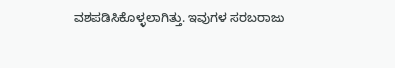ವಶಪಡಿಸಿಕೊಳ್ಳಲಾಗಿತ್ತು. ಇವುಗಳ ಸರಬರಾಜು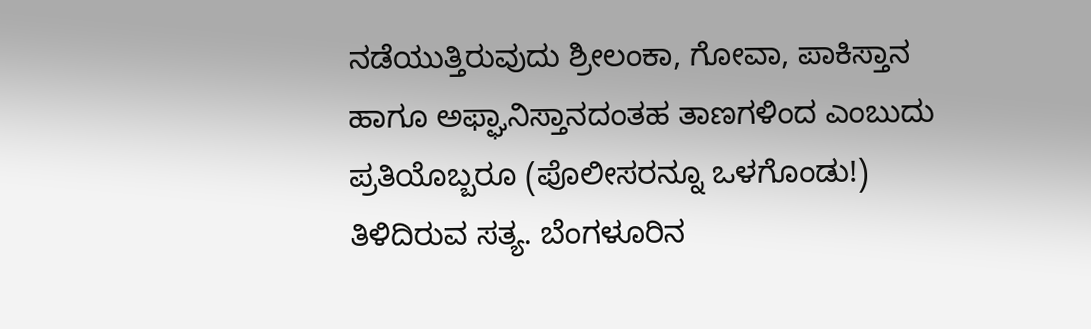ನಡೆಯುತ್ತಿರುವುದು ಶ್ರೀಲಂಕಾ, ಗೋವಾ, ಪಾಕಿಸ್ತಾನ ಹಾಗೂ ಅಫ್ಘಾನಿಸ್ತಾನದಂತಹ ತಾಣಗಳಿಂದ ಎಂಬುದು ಪ್ರತಿಯೊಬ್ಬರೂ (ಪೊಲೀಸರನ್ನೂ ಒಳಗೊಂಡು!) ತಿಳಿದಿರುವ ಸತ್ಯ. ಬೆಂಗಳೂರಿನ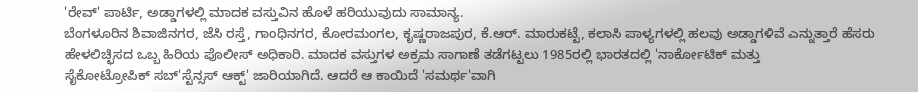'ರೇವ್' ಪಾರ್ಟಿ, ಅಡ್ಡಾಗಳಲ್ಲಿ ಮಾದಕ ವಸ್ತುವಿನ ಹೊಳೆ ಹರಿಯುವುದು ಸಾಮಾನ್ಯ.
ಬೆಂಗಳೂರಿನ ಶಿವಾಜಿನಗರ, ಜೆಸಿ ರಸ್ತೆ, ಗಾಂಧಿನಗರ, ಕೋರಮಂಗಲ, ಕೃಷ್ಣರಾಜಪುರ, ಕೆ.ಆರ್. ಮಾರುಕಟ್ಟೆ, ಕಲಾಸಿ ಪಾಳ್ಯಗಳಲ್ಲಿ ಹಲವು ಅಡ್ಡಾಗಳಿವೆ ಎನ್ನುತ್ತಾರೆ ಹೆಸರು ಹೇಳಲಿಚ್ಛಿಸದ ಒಬ್ಬ ಹಿರಿಯ ಪೊಲೀಸ್ ಅಧಿಕಾರಿ. ಮಾದಕ ವಸ್ತುಗಳ ಅಕ್ರಮ ಸಾಗಾಣೆ ತಡೆಗಟ್ಟಲು 1985ರಲ್ಲಿ ಭಾರತದಲ್ಲಿ 'ನಾರ್ಕೋಟಿಕ್ ಮತ್ತು
ಸೈಕೋಟ್ರೋಪಿಕ್ ಸಬ್'ಸ್ಟೆನ್ಸಸ್ ಆಕ್ಟ್' ಜಾರಿಯಾಗಿದೆ. ಆದರೆ ಆ ಕಾಯಿದೆ 'ಸಮರ್ಥ'ವಾಗಿ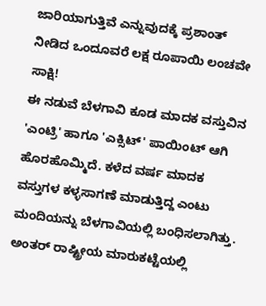ಜಾರಿಯಾಗುತ್ತಿವೆ ಎನ್ನುವುದಕ್ಕೆ ಪ್ರಶಾಂತ್ ನೀಡಿದ ಒಂದೂವರೆ ಲಕ್ಷ ರೂಪಾಯಿ ಲಂಚವೇ ಸಾಕ್ಷಿ!
ಈ ನಡುವೆ ಬೆಳಗಾವಿ ಕೂಡ ಮಾದಕ ವಸ್ತುವಿನ 'ಎಂಟ್ರಿ' ಹಾಗೂ 'ಎಕ್ಸಿಟ್' ಪಾಯಿಂಟ್ ಆಗಿ ಹೊರಹೊಮ್ಮಿದೆ. ಕಳೆದ ವರ್ಷ ಮಾದಕ ವಸ್ತುಗಳ ಕಳ್ಳಸಾಗಣೆ ಮಾಡುತ್ತಿದ್ದ ಎಂಟು ಮಂದಿಯನ್ನು ಬೆಳಗಾವಿಯಲ್ಲಿ ಬಂಧಿಸಲಾಗಿತ್ತು. ಅಂತರ್ ರಾಷ್ಟ್ರೀಯ ಮಾರುಕಟ್ಟೆಯಲ್ಲಿ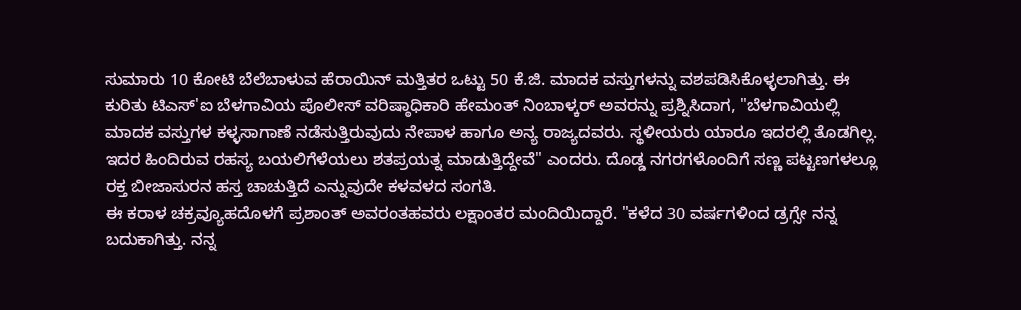ಸುಮಾರು 10 ಕೋಟಿ ಬೆಲೆಬಾಳುವ ಹೆರಾಯಿನ್ ಮತ್ತಿತರ ಒಟ್ಟು 50 ಕೆ.ಜಿ. ಮಾದಕ ವಸ್ತುಗಳನ್ನು ವಶಪಡಿಸಿಕೊಳ್ಳಲಾಗಿತ್ತು. ಈ ಕುರಿತು ಟಿಎಸ್'ಐ ಬೆಳಗಾವಿಯ ಪೊಲೀಸ್ ವರಿಷ್ಠಾಧಿಕಾರಿ ಹೇಮಂತ್ ನಿಂಬಾಳ್ಕರ್ ಅವರನ್ನು ಪ್ರಶ್ನಿಸಿದಾಗ, "ಬೆಳಗಾವಿಯಲ್ಲಿ ಮಾದಕ ವಸ್ತುಗಳ ಕಳ್ಳಸಾಗಾಣೆ ನಡೆಸುತ್ತಿರುವುದು ನೇಪಾಳ ಹಾಗೂ ಅನ್ಯ ರಾಜ್ಯದವರು. ಸ್ಥಳೀಯರು ಯಾರೂ ಇದರಲ್ಲಿ ತೊಡಗಿಲ್ಲ. ಇದರ ಹಿಂದಿರುವ ರಹಸ್ಯ ಬಯಲಿಗೆಳೆಯಲು ಶತಪ್ರಯತ್ನ ಮಾಡುತ್ತಿದ್ದೇವೆ" ಎಂದರು. ದೊಡ್ಡ ನಗರಗಳೊಂದಿಗೆ ಸಣ್ಣ ಪಟ್ಟಣಗಳಲ್ಲೂ ರಕ್ತ ಬೀಜಾಸುರನ ಹಸ್ತ ಚಾಚುತ್ತಿದೆ ಎನ್ನುವುದೇ ಕಳವಳದ ಸಂಗತಿ.
ಈ ಕರಾಳ ಚಕ್ರವ್ಯೂಹದೊಳಗೆ ಪ್ರಶಾಂತ್ ಅವರಂತಹವರು ಲಕ್ಷಾಂತರ ಮಂದಿಯಿದ್ದಾರೆ. "ಕಳೆದ 30 ವರ್ಷಗಳಿಂದ ಡ್ರಗ್ಸೇ ನನ್ನ ಬದುಕಾಗಿತ್ತು. ನನ್ನ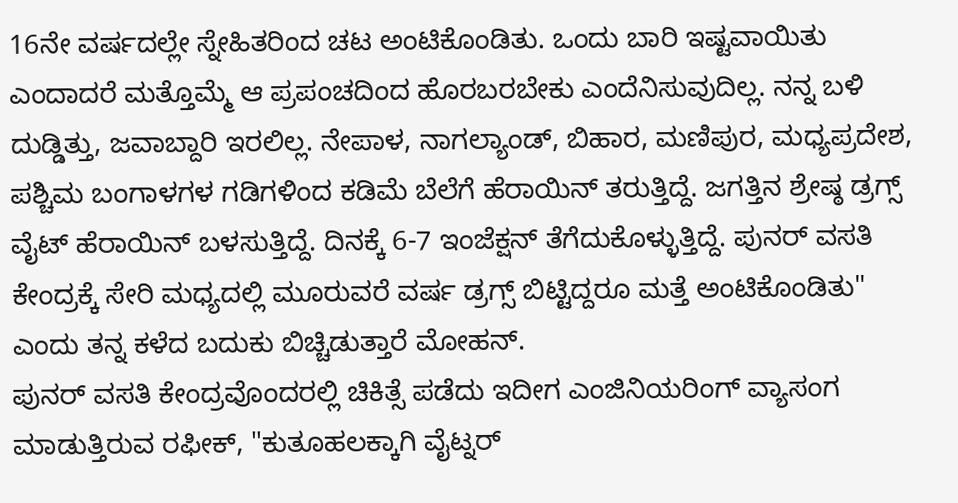16ನೇ ವರ್ಷದಲ್ಲೇ ಸ್ನೇಹಿತರಿಂದ ಚಟ ಅಂಟಿಕೊಂಡಿತು. ಒಂದು ಬಾರಿ ಇಷ್ಟವಾಯಿತು ಎಂದಾದರೆ ಮತ್ತೊಮ್ಮೆ ಆ ಪ್ರಪಂಚದಿಂದ ಹೊರಬರಬೇಕು ಎಂದೆನಿಸುವುದಿಲ್ಲ. ನನ್ನ ಬಳಿ ದುಡ್ಡಿತ್ತು, ಜವಾಬ್ದಾರಿ ಇರಲಿಲ್ಲ. ನೇಪಾಳ, ನಾಗಲ್ಯಾಂಡ್, ಬಿಹಾರ, ಮಣಿಪುರ, ಮಧ್ಯಪ್ರದೇಶ, ಪಶ್ಚಿಮ ಬಂಗಾಳಗಳ ಗಡಿಗಳಿಂದ ಕಡಿಮೆ ಬೆಲೆಗೆ ಹೆರಾಯಿನ್ ತರುತ್ತಿದ್ದೆ. ಜಗತ್ತಿನ ಶ್ರೇಷ್ಠ ಡ್ರಗ್ಸ್ ವೈಟ್ ಹೆರಾಯಿನ್ ಬಳಸುತ್ತಿದ್ದೆ. ದಿನಕ್ಕೆ 6-7 ಇಂಜೆಕ್ಷನ್ ತೆಗೆದುಕೊಳ್ಳುತ್ತಿದ್ದೆ. ಪುನರ್ ವಸತಿ ಕೇಂದ್ರಕ್ಕೆ ಸೇರಿ ಮಧ್ಯದಲ್ಲಿ ಮೂರುವರೆ ವರ್ಷ ಡ್ರಗ್ಸ್ ಬಿಟ್ಟಿದ್ದರೂ ಮತ್ತೆ ಅಂಟಿಕೊಂಡಿತು" ಎಂದು ತನ್ನ ಕಳೆದ ಬದುಕು ಬಿಚ್ಚಿಡುತ್ತಾರೆ ಮೋಹನ್.
ಪುನರ್ ವಸತಿ ಕೇಂದ್ರವೊಂದರಲ್ಲಿ ಚಿಕಿತ್ಸೆ ಪಡೆದು ಇದೀಗ ಎಂಜಿನಿಯರಿಂಗ್ ವ್ಯಾಸಂಗ ಮಾಡುತ್ತಿರುವ ರಫೀಕ್, "ಕುತೂಹಲಕ್ಕಾಗಿ ವೈಟ್ನರ್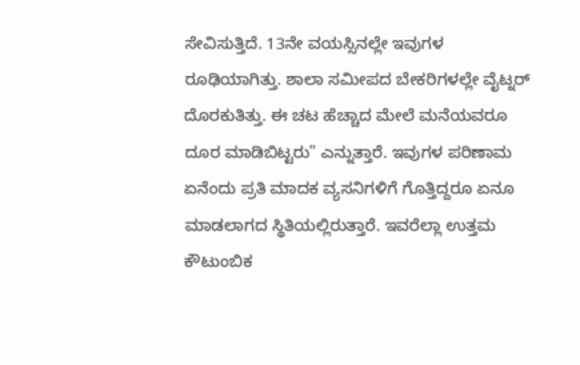ಸೇವಿಸುತ್ತಿದೆ. 13ನೇ ವಯಸ್ಸಿನಲ್ಲೇ ಇವುಗಳ ರೂಢಿಯಾಗಿತ್ತು. ಶಾಲಾ ಸಮೀಪದ ಬೇಕರಿಗಳಲ್ಲೇ ವೈಟ್ನರ್ ದೊರಕುತಿತ್ತು. ಈ ಚಟ ಹೆಚ್ಚಾದ ಮೇಲೆ ಮನೆಯವರೂ ದೂರ ಮಾಡಿಬಿಟ್ಟರು" ಎನ್ನುತ್ತಾರೆ. ಇವುಗಳ ಪರಿಣಾಮ ಏನೆಂದು ಪ್ರತಿ ಮಾದಕ ವ್ಯಸನಿಗಳಿಗೆ ಗೊತ್ತಿದ್ದರೂ ಏನೂ ಮಾಡಲಾಗದ ಸ್ಥಿತಿಯಲ್ಲಿರುತ್ತಾರೆ. ಇವರೆಲ್ಲಾ ಉತ್ತಮ ಕೌಟುಂಬಿಕ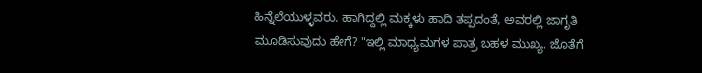ಹಿನ್ನೆಲೆಯುಳ್ಳವರು. ಹಾಗಿದ್ದಲ್ಲಿ ಮಕ್ಕಳು ಹಾದಿ ತಪ್ಪದಂತೆ, ಅವರಲ್ಲಿ ಜಾಗೃತಿ ಮೂಡಿಸುವುದು ಹೇಗೆ? "ಇಲ್ಲಿ ಮಾಧ್ಯಮಗಳ ಪಾತ್ರ ಬಹಳ ಮುಖ್ಯ. ಜೊತೆಗೆ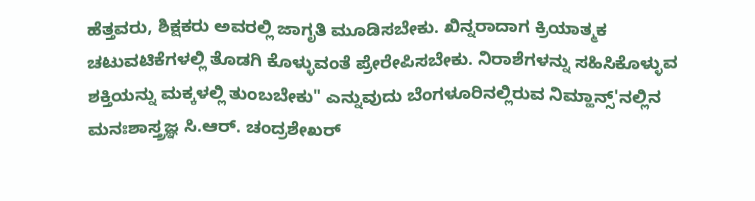ಹೆತ್ತವರು, ಶಿಕ್ಷಕರು ಅವರಲ್ಲಿ ಜಾಗೃತಿ ಮೂಡಿಸಬೇಕು. ಖಿನ್ನರಾದಾಗ ಕ್ರಿಯಾತ್ಮಕ ಚಟುವಟಿಕೆಗಳಲ್ಲಿ ತೊಡಗಿ ಕೊಳ್ಳುವಂತೆ ಪ್ರೇರೇಪಿಸಬೇಕು. ನಿರಾಶೆಗಳನ್ನು ಸಹಿಸಿಕೊಳ್ಳುವ ಶಕ್ತಿಯನ್ನು ಮಕ್ಕಳಲ್ಲಿ ತುಂಬಬೇಕು" ಎನ್ನುವುದು ಬೆಂಗಳೂರಿನಲ್ಲಿರುವ ನಿಮ್ಹಾನ್ಸ್'ನಲ್ಲಿನ ಮನಃಶಾಸ್ತ್ರಜ್ಞ ಸಿ.ಆರ್. ಚಂದ್ರಶೇಖರ್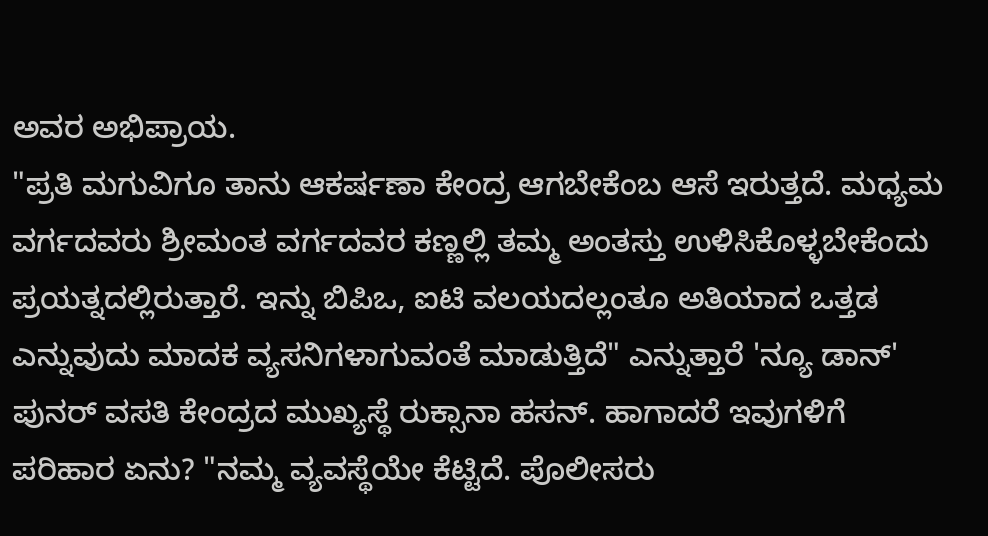ಅವರ ಅಭಿಪ್ರಾಯ.
"ಪ್ರತಿ ಮಗುವಿಗೂ ತಾನು ಆಕರ್ಷಣಾ ಕೇಂದ್ರ ಆಗಬೇಕೆಂಬ ಆಸೆ ಇರುತ್ತದೆ. ಮಧ್ಯಮ ವರ್ಗದವರು ಶ್ರೀಮಂತ ವರ್ಗದವರ ಕಣ್ಣಲ್ಲಿ ತಮ್ಮ ಅಂತಸ್ತು ಉಳಿಸಿಕೊಳ್ಳಬೇಕೆಂದು ಪ್ರಯತ್ನದಲ್ಲಿರುತ್ತಾರೆ. ಇನ್ನು ಬಿಪಿಒ, ಐಟಿ ವಲಯದಲ್ಲಂತೂ ಅತಿಯಾದ ಒತ್ತಡ ಎನ್ನುವುದು ಮಾದಕ ವ್ಯಸನಿಗಳಾಗುವಂತೆ ಮಾಡುತ್ತಿದೆ" ಎನ್ನುತ್ತಾರೆ 'ನ್ಯೂ ಡಾನ್' ಪುನರ್ ವಸತಿ ಕೇಂದ್ರದ ಮುಖ್ಯಸ್ಥೆ ರುಕ್ಸಾನಾ ಹಸನ್. ಹಾಗಾದರೆ ಇವುಗಳಿಗೆ ಪರಿಹಾರ ಏನು? "ನಮ್ಮ ವ್ಯವಸ್ಥೆಯೇ ಕೆಟ್ಟಿದೆ. ಪೊಲೀಸರು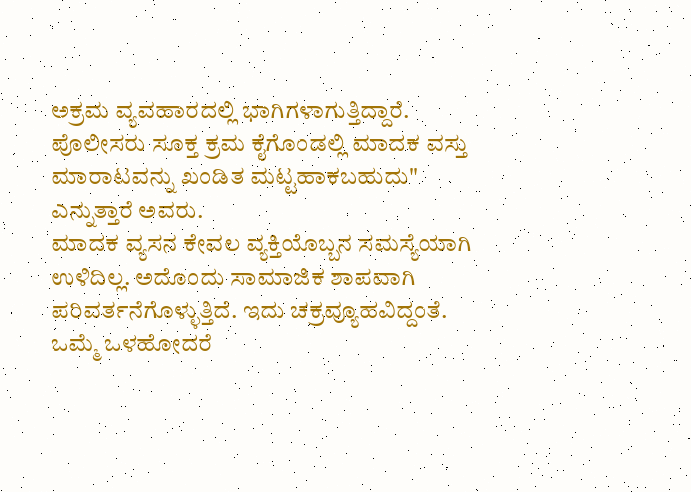ಅಕ್ರಮ ವ್ಯವಹಾರದಲ್ಲಿ ಭಾಗಿಗಳಾಗುತ್ತಿದ್ದಾರೆ. ಪೊಲೀಸರು ಸೂಕ್ತ ಕ್ರಮ ಕೈಗೊಂಡಲ್ಲಿ ಮಾದಕ ವಸ್ತು ಮಾರಾಟವನ್ನು ಖಂಡಿತ ಮಟ್ಟಹಾಕಬಹುದು" ಎನ್ನುತ್ತಾರೆ ಅವರು.
ಮಾದಕ ವ್ಯಸನ ಕೇವಲ ವ್ಯಕ್ತಿಯೊಬ್ಬನ ಸಮಸ್ಯೆಯಾಗಿ ಉಳಿದಿಲ್ಲ. ಅದೊಂದು ಸಾಮಾಜಿಕ ಶಾಪವಾಗಿ ಪರಿವರ್ತನೆಗೊಳ್ಳುತ್ತಿದೆ. ಇದು ಚಕ್ರವ್ಯೂಹವಿದ್ದಂತೆ. ಒಮ್ಮೆ ಒಳಹೋದರೆ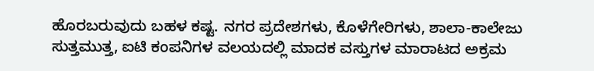ಹೊರಬರುವುದು ಬಹಳ ಕಷ್ಟ. ನಗರ ಪ್ರದೇಶಗಳು, ಕೊಳೆಗೇರಿಗಳು, ಶಾಲಾ-ಕಾಲೇಜು ಸುತ್ತಮುತ್ತ, ಐಟಿ ಕಂಪನಿಗಳ ವಲಯದಲ್ಲಿ ಮಾದಕ ವಸ್ತುಗಳ ಮಾರಾಟದ ಅಕ್ರಮ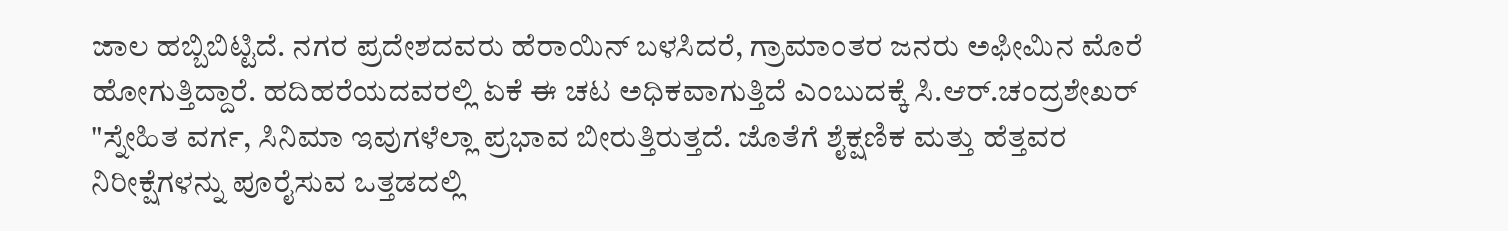ಜಾಲ ಹಬ್ಬಿಬಿಟ್ಟಿದೆ. ನಗರ ಪ್ರದೇಶದವರು ಹೆರಾಯಿನ್ ಬಳಸಿದರೆ, ಗ್ರಾಮಾಂತರ ಜನರು ಅಫೀಮಿನ ಮೊರೆ ಹೋಗುತ್ತಿದ್ದಾರೆ. ಹದಿಹರೆಯದವರಲ್ಲಿ ಏಕೆ ಈ ಚಟ ಅಧಿಕವಾಗುತ್ತಿದೆ ಎಂಬುದಕ್ಕೆ ಸಿ.ಆರ್.ಚಂದ್ರಶೇಖರ್ "ಸ್ನೇಹಿತ ವರ್ಗ, ಸಿನಿಮಾ ಇವುಗಳೆಲ್ಲಾ ಪ್ರಭಾವ ಬೀರುತ್ತಿರುತ್ತದೆ. ಜೊತೆಗೆ ಶೈಕ್ಷಣಿಕ ಮತ್ತು ಹೆತ್ತವರ ನಿರೀಕ್ಷೆಗಳನ್ನು ಪೂರೈಸುವ ಒತ್ತಡದಲ್ಲಿ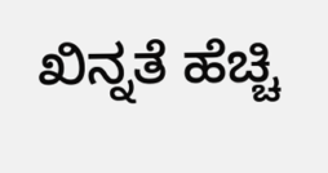ಖಿನ್ನತೆ ಹೆಚ್ಚಿ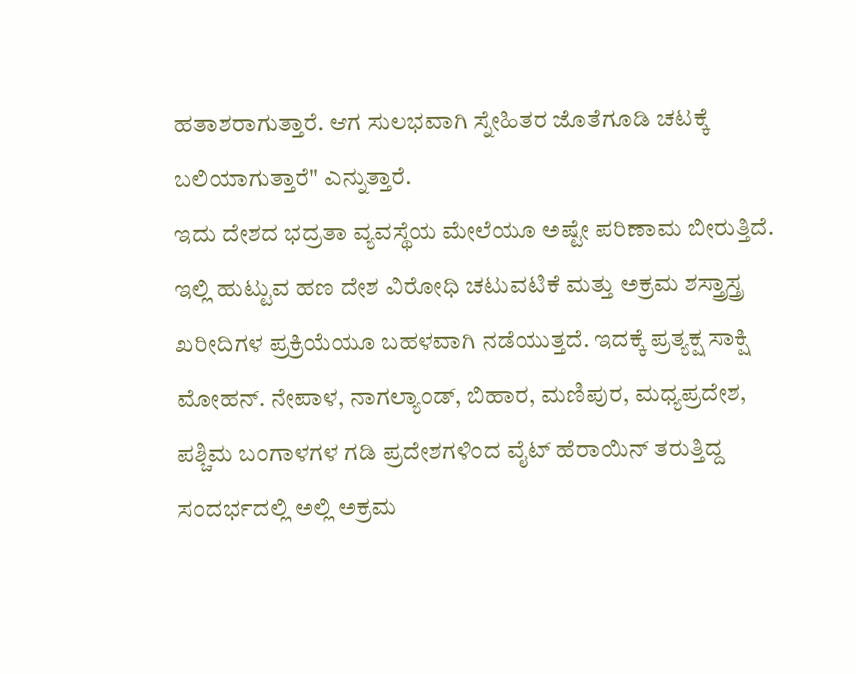ಹತಾಶರಾಗುತ್ತಾರೆ. ಆಗ ಸುಲಭವಾಗಿ ಸ್ನೇಹಿತರ ಜೊತೆಗೂಡಿ ಚಟಕ್ಕೆ ಬಲಿಯಾಗುತ್ತಾರೆ" ಎನ್ನುತ್ತಾರೆ.
ಇದು ದೇಶದ ಭದ್ರತಾ ವ್ಯವಸ್ಥೆಯ ಮೇಲೆಯೂ ಅಷ್ಟೇ ಪರಿಣಾಮ ಬೀರುತ್ತಿದೆ. ಇಲ್ಲಿ ಹುಟ್ಟುವ ಹಣ ದೇಶ ವಿರೋಧಿ ಚಟುವಟಿಕೆ ಮತ್ತು ಅಕ್ರಮ ಶಸ್ತ್ರಾಸ್ತ್ರ ಖರೀದಿಗಳ ಪ್ರಕ್ರಿಯೆಯೂ ಬಹಳವಾಗಿ ನಡೆಯುತ್ತದೆ. ಇದಕ್ಕೆ ಪ್ರತ್ಯಕ್ಷ ಸಾಕ್ಷಿ ಮೋಹನ್. ನೇಪಾಳ, ನಾಗಲ್ಯಾಂಡ್, ಬಿಹಾರ, ಮಣಿಪುರ, ಮಧ್ಯಪ್ರದೇಶ, ಪಶ್ಚಿಮ ಬಂಗಾಳಗಳ ಗಡಿ ಪ್ರದೇಶಗಳಿಂದ ವೈಟ್ ಹೆರಾಯಿನ್ ತರುತ್ತಿದ್ದ ಸಂದರ್ಭದಲ್ಲಿ ಅಲ್ಲಿ ಅಕ್ರಮ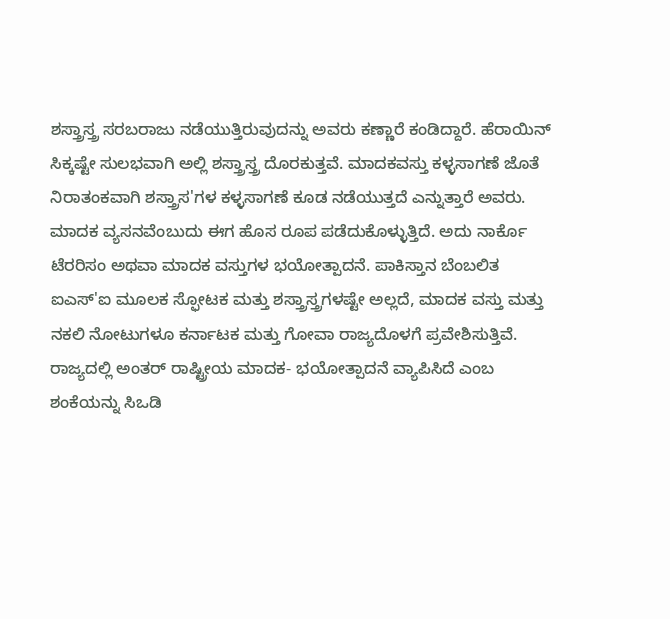ಶಸ್ತ್ರಾಸ್ತ್ರ ಸರಬರಾಜು ನಡೆಯುತ್ತಿರುವುದನ್ನು ಅವರು ಕಣ್ಣಾರೆ ಕಂಡಿದ್ದಾರೆ. ಹೆರಾಯಿನ್ ಸಿಕ್ಕಷ್ಟೇ ಸುಲಭವಾಗಿ ಅಲ್ಲಿ ಶಸ್ತ್ರಾಸ್ತ್ರ ದೊರಕುತ್ತವೆ. ಮಾದಕವಸ್ತು ಕಳ್ಳಸಾಗಣೆ ಜೊತೆ ನಿರಾತಂಕವಾಗಿ ಶಸ್ತ್ರಾಸ'ಗಳ ಕಳ್ಳಸಾಗಣೆ ಕೂಡ ನಡೆಯುತ್ತದೆ ಎನ್ನುತ್ತಾರೆ ಅವರು.
ಮಾದಕ ವ್ಯಸನವೆಂಬುದು ಈಗ ಹೊಸ ರೂಪ ಪಡೆದುಕೊಳ್ಳುತ್ತಿದೆ. ಅದು ನಾರ್ಕೊ ಟೆರರಿಸಂ ಅಥವಾ ಮಾದಕ ವಸ್ತುಗಳ ಭಯೋತ್ಪಾದನೆ. ಪಾಕಿಸ್ತಾನ ಬೆಂಬಲಿತ ಐಎಸ್'ಐ ಮೂಲಕ ಸ್ಫೋಟಕ ಮತ್ತು ಶಸ್ತ್ರಾಸ್ತ್ರಗಳಷ್ಟೇ ಅಲ್ಲದೆ, ಮಾದಕ ವಸ್ತು ಮತ್ತು ನಕಲಿ ನೋಟುಗಳೂ ಕರ್ನಾಟಕ ಮತ್ತು ಗೋವಾ ರಾಜ್ಯದೊಳಗೆ ಪ್ರವೇಶಿಸುತ್ತಿವೆ. ರಾಜ್ಯದಲ್ಲಿ ಅಂತರ್ ರಾಷ್ಟ್ರೀಯ ಮಾದಕ- ಭಯೋತ್ಪಾದನೆ ವ್ಯಾಪಿಸಿದೆ ಎಂಬ ಶಂಕೆಯನ್ನು ಸಿಒಡಿ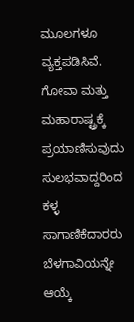ಮೂಲಗಳೂ ವ್ಯಕ್ತಪಡಿಸಿವೆ. ಗೋವಾ ಮತ್ತು ಮಹಾರಾಷ್ಟ್ರಕ್ಕೆ ಪ್ರಯಾಣಿಸುವುದು ಸುಲಭವಾದ್ದರಿಂದ ಕಳ್ಳ ಸಾಗಾಣಿಕೆದಾರರು ಬೆಳಗಾವಿಯನ್ನೇ ಆಯ್ಕೆ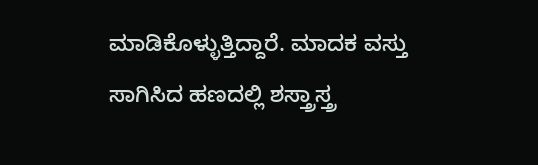ಮಾಡಿಕೊಳ್ಳುತ್ತಿದ್ದಾರೆ. ಮಾದಕ ವಸ್ತು ಸಾಗಿಸಿದ ಹಣದಲ್ಲಿ ಶಸ್ತ್ರಾಸ್ತ್ರ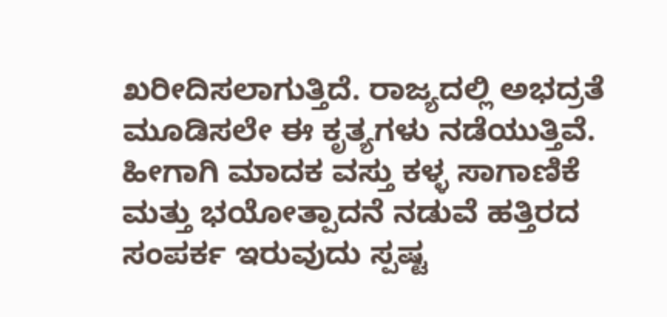ಖರೀದಿಸಲಾಗುತ್ತಿದೆ. ರಾಜ್ಯದಲ್ಲಿ ಅಭದ್ರತೆ ಮೂಡಿಸಲೇ ಈ ಕೃತ್ಯಗಳು ನಡೆಯುತ್ತಿವೆ. ಹೀಗಾಗಿ ಮಾದಕ ವಸ್ತು ಕಳ್ಳ ಸಾಗಾಣಿಕೆ ಮತ್ತು ಭಯೋತ್ಪಾದನೆ ನಡುವೆ ಹತ್ತಿರದ ಸಂಪರ್ಕ ಇರುವುದು ಸ್ಪಷ್ಟ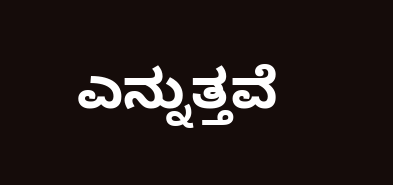ಎನ್ನುತ್ತವೆ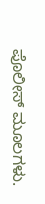ಪೊಲೀಸ್ ಮೂಲಗಳು.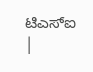ಟಿಎಸ್ಐ
|